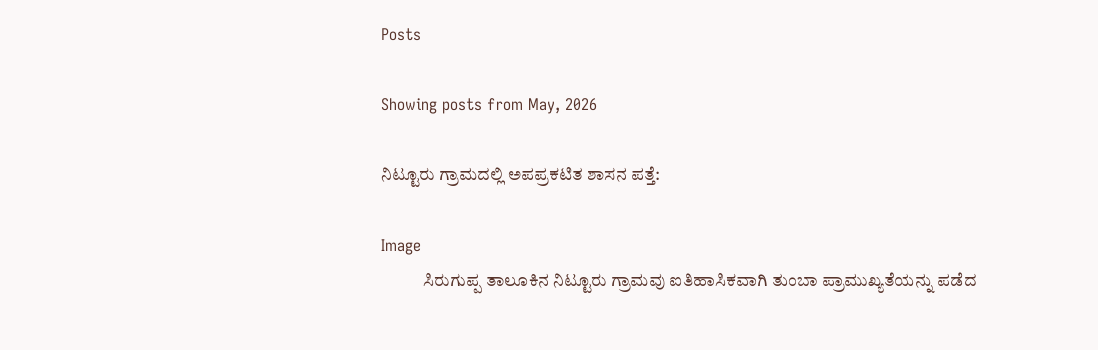Posts

Showing posts from May, 2026

ನಿಟ್ಟೂರು ಗ್ರಾಮದಲ್ಲಿ ಅಪಪ್ರಕಟಿತ ಶಾಸನ ಪತ್ತೆ:

Image
            ಸಿರುಗುಪ್ಪ ತಾಲೂಕಿನ ನಿಟ್ಟೂರು ಗ್ರಾಮವು ಐತಿಹಾಸಿಕವಾಗಿ ತುಂಬಾ ಪ್ರಾಮುಖ್ಯತೆಯನ್ನು ಪಡೆದ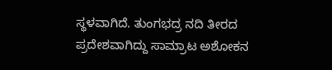ಸ್ಥಳವಾಗಿದೆ. ತುಂಗಭದ್ರ ನದಿ ತೀರದ ಪ್ರದೇಶವಾಗಿದ್ದು ಸಾಮ್ರಾಟ ಅಶೋಕನ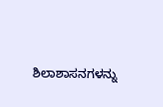ಶಿಲಾಶಾಸನಗಳನ್ನು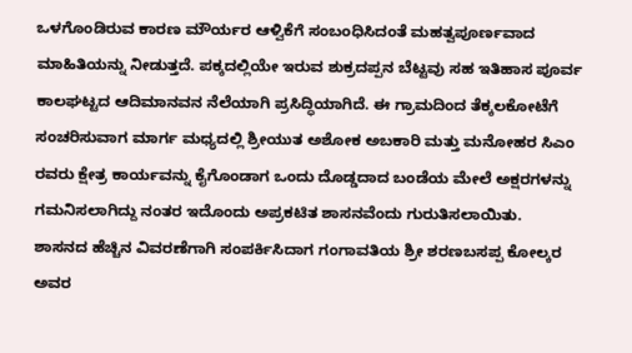ಒಳಗೊಂಡಿರುವ ಕಾರಣ ಮೌರ್ಯರ ಆಳ್ವಿಕೆಗೆ ಸಂಬಂಧಿಸಿದಂತೆ ಮಹತ್ವಪೂರ್ಣವಾದ ಮಾಹಿತಿಯನ್ನು ನೀಡುತ್ತದೆ. ಪಕ್ಕದಲ್ಲಿಯೇ ಇರುವ ಶುಕ್ರದಪ್ಪನ ಬೆಟ್ಟವು ಸಹ ಇತಿಹಾಸ ಪೂರ್ವ ಕಾಲಘಟ್ಟದ ಆದಿಮಾನವನ ನೆಲೆಯಾಗಿ ಪ್ರಸಿದ್ಧಿಯಾಗಿದೆ. ಈ ಗ್ರಾಮದಿಂದ ತೆಕ್ಕಲಕೋಟೆಗೆ ಸಂಚರಿಸುವಾಗ ಮಾರ್ಗ ಮಧ್ಯದಲ್ಲಿ ಶ್ರೀಯುತ ಅಶೋಕ ಅಬಕಾರಿ ಮತ್ತು ಮನೋಹರ ಸಿಎಂ ರವರು ಕ್ಷೇತ್ರ ಕಾರ್ಯವನ್ನು ಕೈಗೊಂಡಾಗ ಒಂದು ದೊಡ್ಡದಾದ ಬಂಡೆಯ ಮೇಲೆ ಅಕ್ಷರಗಳನ್ನು ಗಮನಿಸಲಾಗಿದ್ದು ನಂತರ ಇದೊಂದು ಅಪ್ರಕಟಿತ ಶಾಸನವೆಂದು ಗುರುತಿಸಲಾಯಿತು.        ಶಾಸನದ ಹೆಚ್ಚಿನ ವಿವರಣೆಗಾಗಿ ಸಂಪರ್ಕಿಸಿದಾಗ ಗಂಗಾವತಿಯ ಶ್ರೀ ಶರಣಬಸಪ್ಪ ಕೋಲ್ಕರ ಅವರ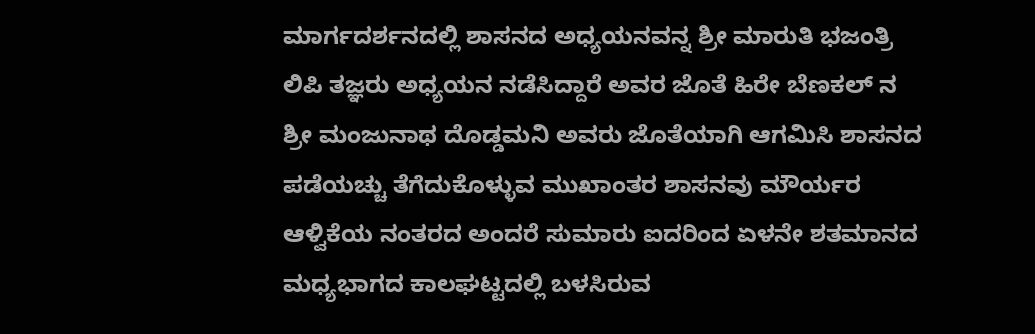ಮಾರ್ಗದರ್ಶನದಲ್ಲಿ ಶಾಸನದ ಅಧ್ಯಯನವನ್ನ ಶ್ರೀ ಮಾರುತಿ ಭಜಂತ್ರಿ ಲಿಪಿ ತಜ್ಞರು ಅಧ್ಯಯನ ನಡೆಸಿದ್ದಾರೆ ಅವರ ಜೊತೆ ಹಿರೇ ಬೆಣಕಲ್ ನ ಶ್ರೀ ಮಂಜುನಾಥ ದೊಡ್ಡಮನಿ ಅವರು ಜೊತೆಯಾಗಿ ಆಗಮಿಸಿ ಶಾಸನದ ಪಡೆಯಚ್ಚು ತೆಗೆದುಕೊಳ್ಳುವ ಮುಖಾಂತರ ಶಾಸನವು ಮೌರ್ಯರ ಆಳ್ವಿಕೆಯ ನಂತರದ ಅಂದರೆ ಸುಮಾರು ಐದರಿಂದ ಏಳನೇ ಶತಮಾನದ ಮಧ್ಯಭಾಗದ ಕಾಲಘಟ್ಟದಲ್ಲಿ ಬಳಸಿರುವ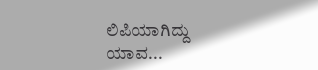ಲಿಪಿಯಾಗಿದ್ದು ಯಾವ...